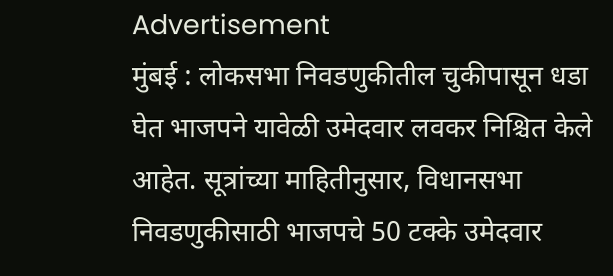Advertisement
मुंबई : लोकसभा निवडणुकीतील चुकीपासून धडा घेत भाजपने यावेळी उमेदवार लवकर निश्चित केले आहेत. सूत्रांच्या माहितीनुसार, विधानसभा निवडणुकीसाठी भाजपचे 50 टक्के उमेदवार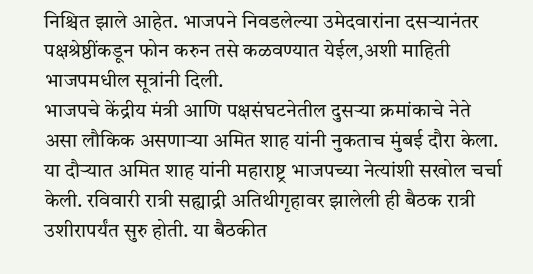निश्चित झाले आहेत. भाजपने निवडलेल्या उमेदवारांना दसऱ्यानंतर पक्षश्रेष्ठींकडून फोन करुन तसे कळवण्यात येईल,अशी माहिती भाजपमधील सूत्रांनी दिली.
भाजपचे केंद्रीय मंत्री आणि पक्षसंघटनेतील दुसऱ्या क्रमांकाचे नेते असा लौकिक असणाऱ्या अमित शाह यांनी नुकताच मुंबई दौरा केला. या दौऱ्यात अमित शाह यांनी महाराष्ट्र भाजपच्या नेत्यांशी सखोल चर्चा केली. रविवारी रात्री सह्याद्री अतिथीगृहावर झालेली ही बैठक रात्री उशीरापर्यंत सुरु होती. या बैठकीत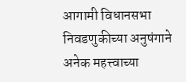आगामी विधानसभा निवडणुकीच्या अनुषंगाने अनेक महत्त्वाच्या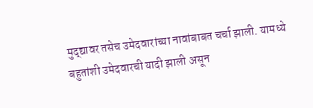मुद्द्यावर तसेच उमेदवारांच्या नावांबाबत चर्चा झाली. यामध्ये बहुतांशी उमेदवारची यादी झाली असून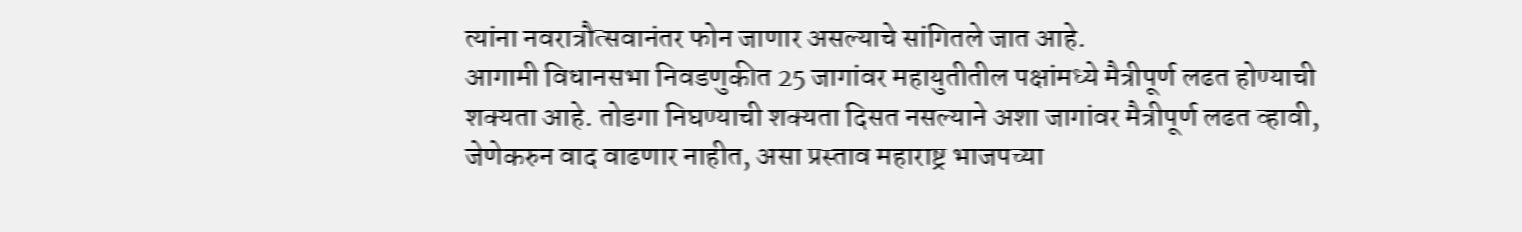त्यांना नवरात्रौत्सवानंतर फोन जाणार असल्याचे सांगितले जात आहे.
आगामी विधानसभा निवडणुकीत 25 जागांवर महायुतीतील पक्षांमध्ये मैत्रीपूर्ण लढत होण्याची शक्यता आहे. तोडगा निघण्याची शक्यता दिसत नसल्याने अशा जागांवर मैत्रीपूर्ण लढत व्हावी, जेणेकरुन वाद वाढणार नाहीत, असा प्रस्ताव महाराष्ट्र भाजपच्या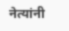नेत्यांनी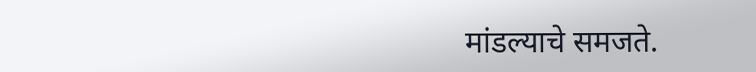मांडल्याचे समजते.